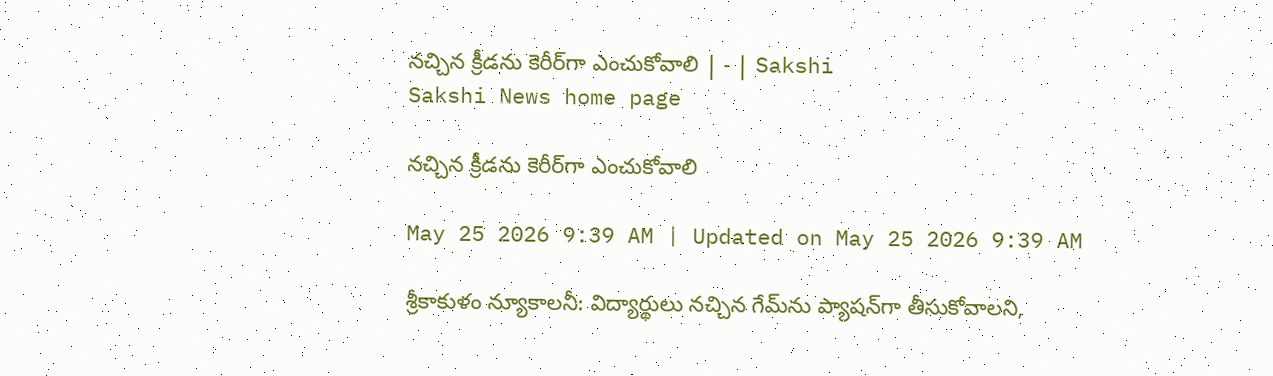నచ్చిన క్రీడను కెరీర్‌గా ఎంచుకోవాలి | - | Sakshi
Sakshi News home page

నచ్చిన క్రీడను కెరీర్‌గా ఎంచుకోవాలి

May 25 2026 9:39 AM | Updated on May 25 2026 9:39 AM

శ్రీకాకుళం న్యూకాలనీ: విద్యార్థులు నచ్చిన గేమ్‌ను ప్యాషన్‌గా తీసుకోవాలని,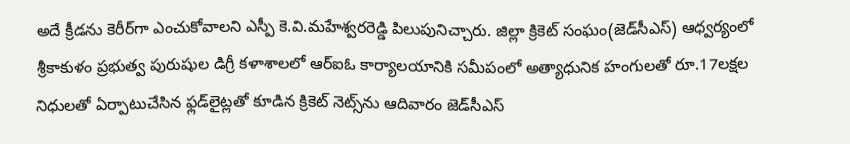అదే క్రీడను కెరీర్‌గా ఎంచుకోవాలని ఎస్పీ కె.వి.మహేశ్వరరెడ్డి పిలుపునిచ్చారు. జిల్లా క్రికెట్‌ సంఘం(జెడ్‌సీఎస్‌) ఆధ్వర్యంలో శ్రీకాకుళం ప్రభుత్వ పురుషుల డిగ్రీ కళాశాలలో ఆర్‌ఐఓ కార్యాలయానికి సమీపంలో అత్యాధునిక హంగులతో రూ.17లక్షల నిధులతో ఏర్పాటుచేసిన ఫ్లడ్‌లైట్లతో కూడిన క్రికెట్‌ నెట్స్‌ను ఆదివారం జెడ్‌సీఎస్‌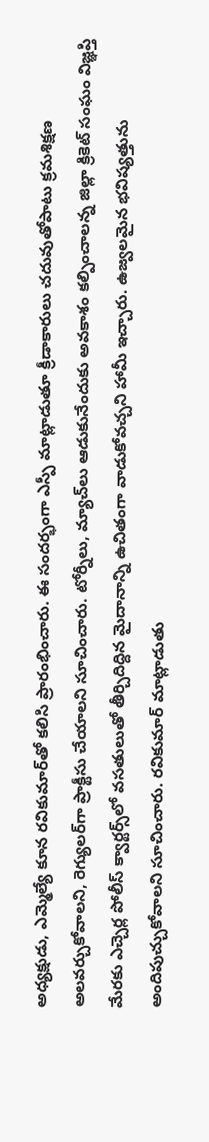అధ్యక్షుడు, ఎమ్మెల్యే కూన రవికుమార్‌తో కలిసి ప్రారంభించారు. ఈ సందర్భంగా ఎస్పీ మాట్లాడుతూ క్రీడాకారులు చదువుతోపాటు క్రమశిక్షణ అలవర్చుకోవాలని, రెగ్యులర్‌గా ప్రాక్టీసు చేయాలని సూచించారు. టోర్నీలు, మ్యాచ్‌లు ఆడుకునేందుకు అవకాశం కల్పించాలన్న జిల్లా క్రికెట్‌ సంఘం విజ్ఞప్తి మేరకు ఎచ్చెర్ల పోలీస్‌ క్వార్టర్స్‌లో వసతులుతో తీర్చిదిద్దిన మైదానాన్ని ఉచితంగా వాడుకోవచ్చని హామీ ఇచ్చారు. ఉజ్వలమైన భవిష్యత్తును అందిపుచ్చుకోవాలని సూచించారు. రవికుమార్‌ మాట్లాడుతు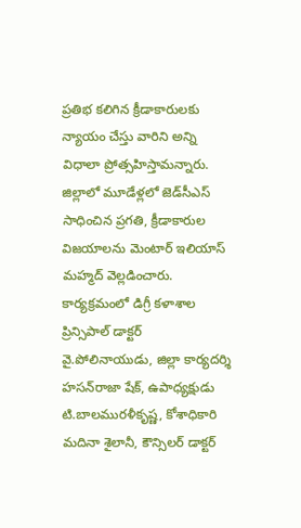ప్రతిభ కలిగిన క్రీడాకారులకు న్యాయం చేస్తు వారిని అన్ని విధాలా ప్రోత్సహిస్తామన్నారు. జిల్లాలో మూడేళ్లలో జెడ్‌సీఎస్‌ సాధించిన ప్రగతి, క్రీడాకారుల విజయాలను మెంటార్‌ ఇలియాస్‌ మహ్మద్‌ వెల్లడించారు. కార్యక్రమంలో డిగ్రీ కళాశాల ప్రిన్సిపాల్‌ డాక్టర్‌ వై.పోలినాయుడు, జిల్లా కార్యదర్శి హసన్‌రాజా షేక్‌, ఉపాధ్యక్షుడు టి.బాలమురళీకృష్ణ, కోశాధికారి మదినా శైలానీ, కౌన్సిలర్‌ డాక్టర్‌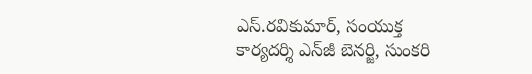ఎస్‌.రవికుమార్‌, సంయుక్త కార్యదర్శి ఎన్‌జీ బెనర్జి, సుంకరి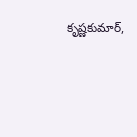కృష్ణకుమార్‌,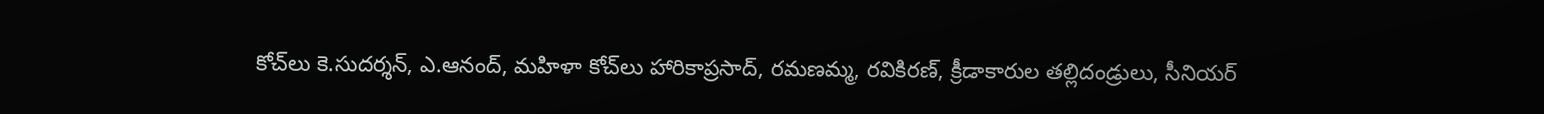కోచ్‌లు కె.సుదర్శన్‌, ఎ.ఆనంద్‌, మహిళా కోచ్‌లు హారికాప్రసాద్‌, రమణమ్మ, రవికిరణ్‌, క్రీడాకారుల తల్లిదండ్రులు, సీనియర్‌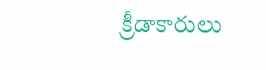క్రీడాకారులు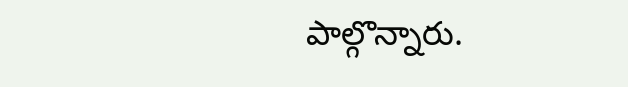పాల్గొన్నారు.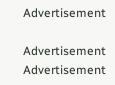Advertisement

Advertisement
Advertisement